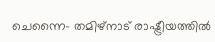ചെന്നൈ- തമിഴ്നാട് രാഷ്ട്രീയത്തിൽ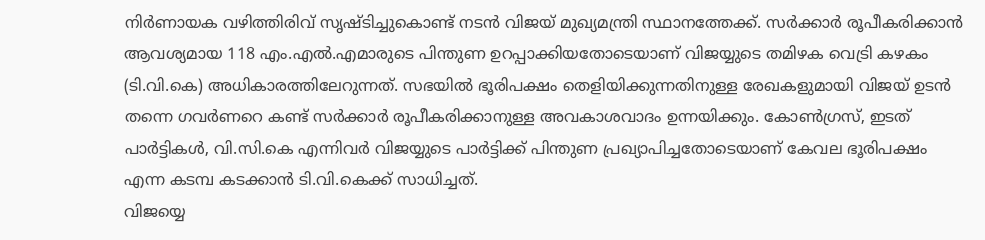നിർണായക വഴിത്തിരിവ് സൃഷ്ടിച്ചുകൊണ്ട് നടൻ വിജയ് മുഖ്യമന്ത്രി സ്ഥാനത്തേക്ക്. സർക്കാർ രൂപീകരിക്കാൻ ആവശ്യമായ 118 എം.എൽ.എമാരുടെ പിന്തുണ ഉറപ്പാക്കിയതോടെയാണ് വിജയ്യുടെ തമിഴക വെട്രി കഴകം (ടി.വി.കെ) അധികാരത്തിലേറുന്നത്. സഭയിൽ ഭൂരിപക്ഷം തെളിയിക്കുന്നതിനുള്ള രേഖകളുമായി വിജയ് ഉടൻ തന്നെ ഗവർണറെ കണ്ട് സർക്കാർ രൂപീകരിക്കാനുള്ള അവകാശവാദം ഉന്നയിക്കും. കോൺഗ്രസ്, ഇടത് പാർട്ടികൾ, വി.സി.കെ എന്നിവർ വിജയ്യുടെ പാർട്ടിക്ക് പിന്തുണ പ്രഖ്യാപിച്ചതോടെയാണ് കേവല ഭൂരിപക്ഷം എന്ന കടമ്പ കടക്കാൻ ടി.വി.കെക്ക് സാധിച്ചത്.
വിജയ്യെ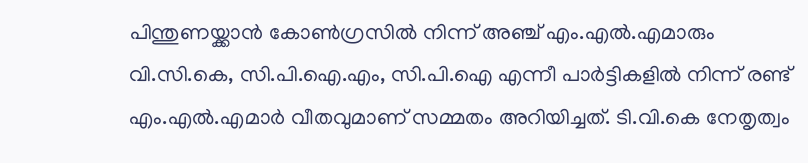പിന്തുണയ്ക്കാൻ കോൺഗ്രസിൽ നിന്ന് അഞ്ച് എം.എൽ.എമാരും വി.സി.കെ, സി.പി.ഐ.എം, സി.പി.ഐ എന്നീ പാർട്ടികളിൽ നിന്ന് രണ്ട് എം.എൽ.എമാർ വീതവുമാണ് സമ്മതം അറിയിച്ചത്. ടി.വി.കെ നേതൃത്വം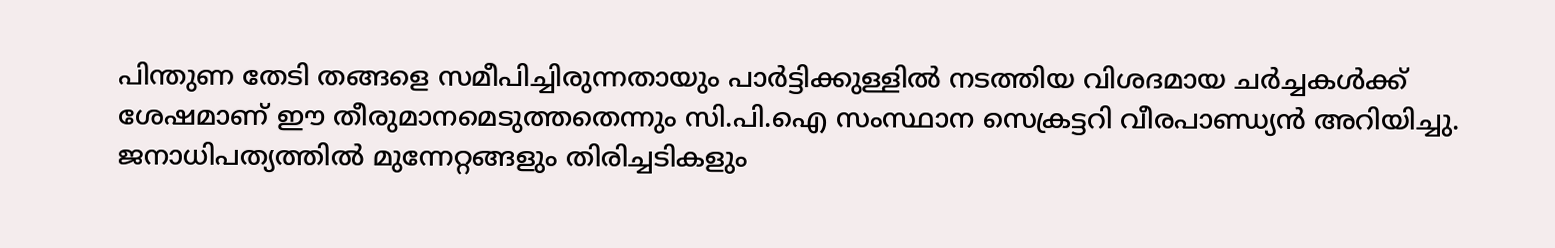പിന്തുണ തേടി തങ്ങളെ സമീപിച്ചിരുന്നതായും പാർട്ടിക്കുള്ളിൽ നടത്തിയ വിശദമായ ചർച്ചകൾക്ക് ശേഷമാണ് ഈ തീരുമാനമെടുത്തതെന്നും സി.പി.ഐ സംസ്ഥാന സെക്രട്ടറി വീരപാണ്ഡ്യൻ അറിയിച്ചു. ജനാധിപത്യത്തിൽ മുന്നേറ്റങ്ങളും തിരിച്ചടികളും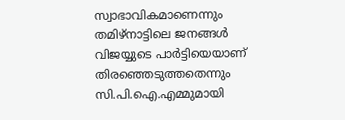സ്വാഭാവികമാണെന്നും തമിഴ്നാട്ടിലെ ജനങ്ങൾ വിജയ്യുടെ പാർട്ടിയെയാണ് തിരഞ്ഞെടുത്തതെന്നും സി.പി.ഐ.എമ്മുമായി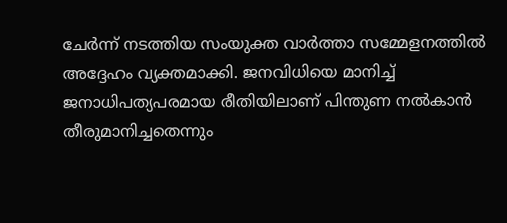ചേർന്ന് നടത്തിയ സംയുക്ത വാർത്താ സമ്മേളനത്തിൽ അദ്ദേഹം വ്യക്തമാക്കി. ജനവിധിയെ മാനിച്ച് ജനാധിപത്യപരമായ രീതിയിലാണ് പിന്തുണ നൽകാൻ തീരുമാനിച്ചതെന്നും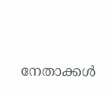നേതാക്കൾ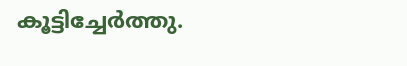കൂട്ടിച്ചേർത്തു.